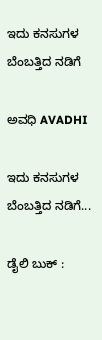ಇದು ಕನಸುಗಳ ಬೆಂಬತ್ತಿದ ನಡಿಗೆ‍

ಅವಧಿ AVADHI

ಇದು ಕನಸುಗಳ ಬೆಂಬತ್ತಿದ ನಡಿಗೆ...

ಡೈಲಿ ಬುಕ್ :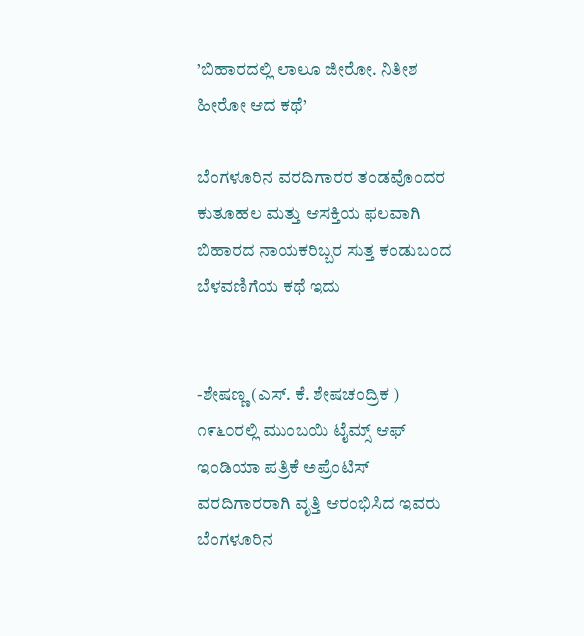’ಬಿಹಾರದಲ್ಲಿ ಲಾಲೂ ಜೀರೋ. ನಿತೀಶ ಹೀರೋ ಆದ ಕಥೆ’

ಬೆಂಗಳೂರಿನ ವರದಿಗಾರರ ತಂಡವೊಂದರ ಕುತೂಹಲ ಮತ್ತು ಆಸಕ್ತಿಯ ಫಲವಾಗಿ ಬಿಹಾರದ ನಾಯಕರಿಬ್ಬರ ಸುತ್ತ ಕಂಡುಬಂದ ಬೆಳವಣಿಗೆಯ ಕಥೆ ಇದು


-ಶೇಷಣ್ಣ (ಎಸ್. ಕೆ. ಶೇಷಚಂದ್ರಿಕ ) ೧೯೬೦ರಲ್ಲಿ ಮುಂಬಯಿ ಟೈಮ್ಸ್ ಆಫ್ ಇಂಡಿಯಾ ಪತ್ರಿಕೆ ಅಪ್ರೆಂಟಿಸ್ ವರದಿಗಾರರಾಗಿ ವೃತ್ತಿ ಆರಂಭಿಸಿದ ಇವರು ಬೆಂಗಳೂರಿನ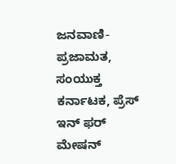ಜನವಾಣಿ- ಪ್ರಜಾಮತ, ಸಂಯುಕ್ತ ಕರ್ನಾಟಕ, ಪ್ರೆಸ್ ಇನ್ ಫರ್ ಮೇಷನ್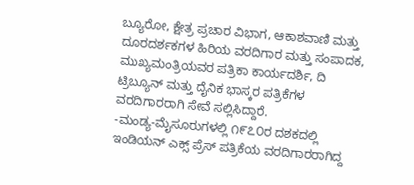ಬ್ಯೂರೋ, ಕ್ಷೇತ್ರ ಪ್ರಚಾರ ವಿಭಾಗ, ಆಕಾಶವಾಣಿ ಮತ್ತು ದೂರದರ್ಶಕಗಳ ಹಿರಿಯ ವರದಿಗಾರ ಮತ್ತು ಸಂಪಾದಕ, ಮುಖ್ಯಮಂತ್ರಿಯವರ ಪತ್ರಿಕಾ ಕಾರ್ಯದರ್ಶಿ, ದಿ ಟ್ರಿಬ್ಯೂನ್ ಮತ್ತು ದೈನಿಕ ಭಾಸ್ಕರ ಪತ್ರಿಕೆಗಳ ವರದಿಗಾರರಾಗಿ ಸೇವೆ ಸಲ್ಲಿಸಿದ್ದಾರೆ.
-ಮಂಡ್ಯ-ಮೈಸೂರುಗಳಲ್ಲಿ ೧೯೭೦ರ ದಶಕದಲ್ಲಿ ಇಂಡಿಯನ್ ಎಕ್ಸ್ ಪ್ರೆಸ್ ಪತ್ರಿಕೆಯ ವರದಿಗಾರರಾಗಿದ್ದ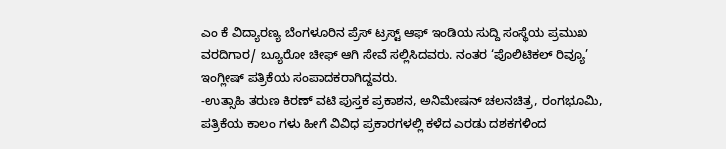ಎಂ ಕೆ ವಿದ್ಯಾರಣ್ಯ ಬೆಂಗಳೂರಿನ ಪ್ರೆಸ್ ಟ್ರಸ್ಟ್ ಆಫ್ ಇಂಡಿಯ ಸುದ್ದಿ ಸಂಸ್ಥೆಯ ಪ್ರಮುಖ ವರದಿಗಾರ/ ಬ್ಯೂರೋ ಚೀಫ್ ಆಗಿ ಸೇವೆ ಸಲ್ಲಿಸಿದವರು. ನಂತರ ‘ಪೊಲಿಟಿಕಲ್ ರಿವ್ಯೂ’ ಇಂಗ್ಲೀಷ್ ಪತ್ರಿಕೆಯ ಸಂಪಾದಕರಾಗಿದ್ದವರು.
-ಉತ್ಸಾಹಿ ತರುಣ ಕಿರಣ್ ವಟಿ ಪುಸ್ತಕ ಪ್ರಕಾಶನ, ಅನಿಮೇಷನ್ ಚಲನಚಿತ್ರ, ರಂಗಭೂಮಿ, ಪತ್ರಿಕೆಯ ಕಾಲಂ ಗಳು ಹೀಗೆ ವಿವಿಧ ಪ್ರಕಾರಗಳಲ್ಲಿ ಕಳೆದ ಎರಡು ದಶಕಗಳಿಂದ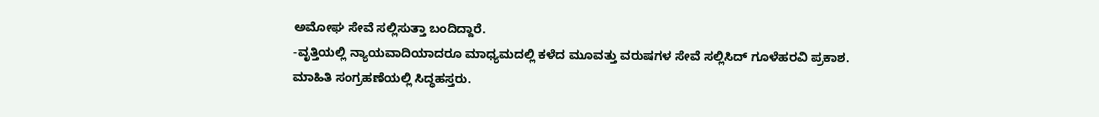ಅಮೋಘ ಸೇವೆ ಸಲ್ಲಿಸುತ್ತಾ ಬಂದಿದ್ದಾರೆ.
-ವೃತ್ತಿಯಲ್ಲಿ ನ್ಯಾಯವಾದಿಯಾದರೂ ಮಾಧ್ಯಮದಲ್ಲಿ ಕಳೆದ ಮೂವತ್ತು ವರುಷಗಳ ಸೇವೆ ಸಲ್ಲಿಸಿದ್ ಗೂಳೆಹರವಿ ಪ್ರಕಾಶ. ಮಾಹಿತಿ ಸಂಗ್ರಹಣೆಯಲ್ಲಿ ಸಿದ್ಧಹಸ್ತರು.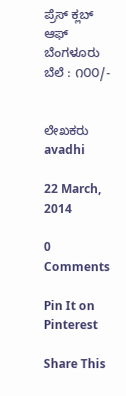ಪ್ರೆಸ್ ಕ್ಲಬ್ ಆಫ್ ಬೆಂಗಳೂರು
ಬೆಲೆ : ೧೦೦/-


ಲೇಖಕರು avadhi

22 March, 2014

0 Comments

Pin It on Pinterest

Share This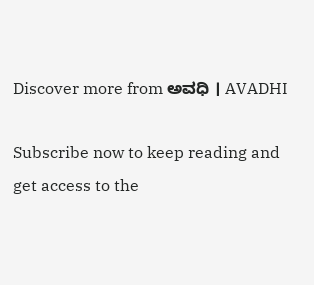Discover more from ಅವಧಿ । AVADHI

Subscribe now to keep reading and get access to the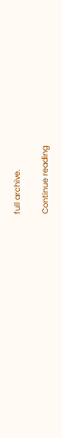full archive.

Continue reading